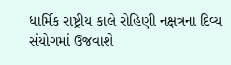ધાર્મિક રાષ્ટ્રીય કાલે રોહિણી નક્ષત્રના દિવ્ય સંયોગમાં ઉજવાશે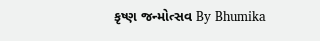કૃષ્ણ જન્મોત્સવ By Bhumika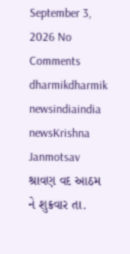September 3, 2026 No Comments dharmikdharmik newsindiaindia newsKrishna Janmotsav શ્રાવણ વદ આઠમ ને શુક્રવાર તા.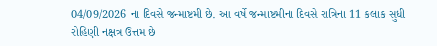04/09/2026 ના દિવસે જન્માષ્ટમી છે. આ વર્ષે જન્માષ્ટમીના દિવસે રાત્રિના 11 કલાક સુધી રોહિણી નક્ષત્ર ઉત્તમ છે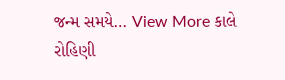જન્મ સમયે… View More કાલે રોહિણી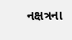નક્ષત્રના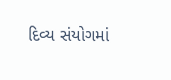દિવ્ય સંયોગમાં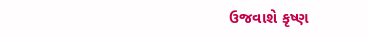ઉજવાશે કૃષ્ણ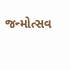જન્મોત્સવ